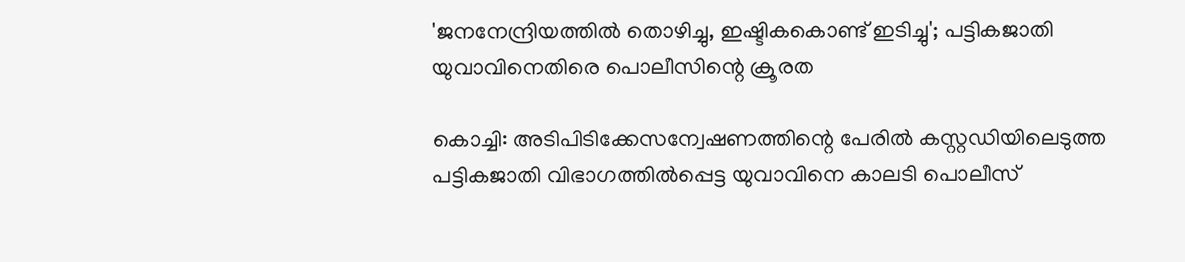'ജനനേന്ദ്രിയത്തിൽ തൊഴിച്ചു, ഇഷ്ടികകൊണ്ട് ഇടിച്ചു'; പട്ടികജാതി യുവാവിനെതിരെ പൊലീസിന്റെ ക്രൂരത

കൊച്ചി: അടിപിടിക്കേസന്വേഷണത്തിന്റെ പേരിൽ കസ്റ്റഡിയിലെടുത്ത പട്ടികജാതി വിഭാഗത്തിൽപ്പെട്ട യുവാവിനെ കാലടി പൊലീസ്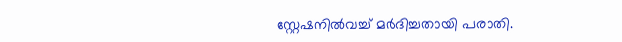സ്റ്റേഷനിൽവച്ച് മർദിച്ചതായി പരാതി.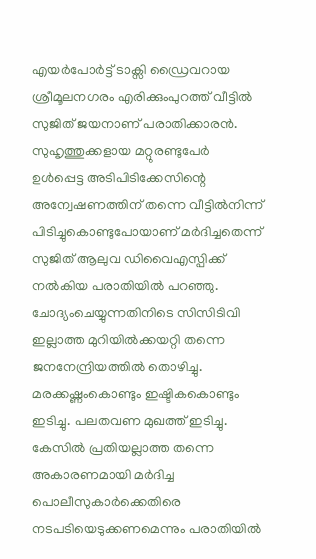എയർപോർട്ട് ടാക്സി ഡ്രൈവറായ ശ്രീമൂലനഗരം എരിക്കുംപുറത്ത് വീട്ടിൽ സുജിത് ജയനാണ് പരാതിക്കാരൻ. സുഹൃത്തുക്കളായ മറ്റുരണ്ടുപേർ ഉൾപ്പെട്ട അടിപിടിക്കേസിന്റെ അന്വേഷണത്തിന് തന്നെ വീട്ടിൽനിന്ന് പിടിച്ചുകൊണ്ടുപോയാണ് മർദിച്ചതെന്ന് സുജിത് ആലുവ ഡിവൈഎസ്പിക്ക് നൽകിയ പരാതിയിൽ പറഞ്ഞു.
ചോദ്യംചെയ്യുന്നതിനിടെ സിസിടിവി ഇല്ലാത്ത മുറിയിൽക്കയറ്റി തന്നെ ജനനേന്ദ്രിയത്തിൽ തൊഴിച്ചു. മരക്കഷ്ണംകൊണ്ടും ഇഷ്ടികകൊണ്ടും ഇടിച്ചു. പലതവണ മുഖത്ത് ഇടിച്ചു. കേസിൽ പ്രതിയല്ലാത്ത തന്നെ അകാരണമായി മർദിച്ച പൊലീസുകാർക്കെതിരെ നടപടിയെടുക്കണമെന്നും പരാതിയിൽ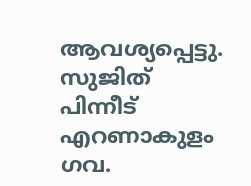ആവശ്യപ്പെട്ടു. സുജിത് പിന്നീട് എറണാകുളം ഗവ.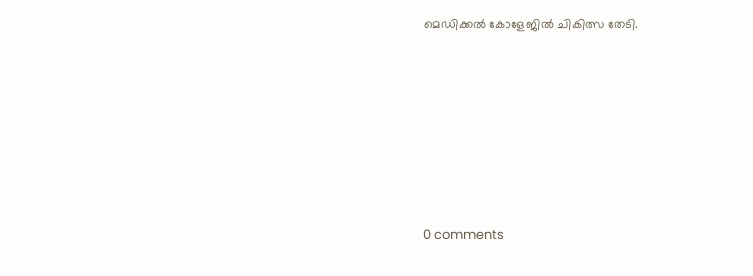മെഡിക്കൽ കോളേജിൽ ചികിത്സ തേടി.









0 comments